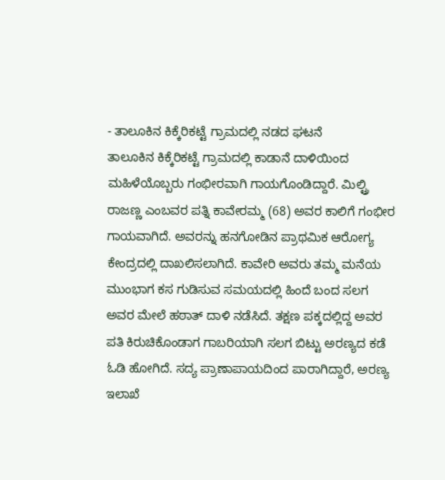- ತಾಲೂಕಿನ ಕಿಕ್ಕೆರಿಕಟ್ಟೆ ಗ್ರಾಮದಲ್ಲಿ ನಡದ ಘಟನೆ
ತಾಲೂಕಿನ ಕಿಕ್ಕೆರಿಕಟ್ಟೆ ಗ್ರಾಮದಲ್ಲಿ ಕಾಡಾನೆ ದಾಳಿಯಿಂದ ಮಹಿಳೆಯೊಬ್ಬರು ಗಂಭೀರವಾಗಿ ಗಾಯಗೊಂಡಿದ್ದಾರೆ. ಮಿಲ್ಟ್ರಿ ರಾಜಣ್ಣ ಎಂಬವರ ಪತ್ನಿ ಕಾವೇರಮ್ಮ (68) ಅವರ ಕಾಲಿಗೆ ಗಂಭೀರ ಗಾಯವಾಗಿದೆ. ಅವರನ್ನು ಹನಗೋಡಿನ ಪ್ರಾಥಮಿಕ ಆರೋಗ್ಯ ಕೇಂದ್ರದಲ್ಲಿ ದಾಖಲಿಸಲಾಗಿದೆ. ಕಾವೇರಿ ಅವರು ತಮ್ಮ ಮನೆಯ ಮುಂಭಾಗ ಕಸ ಗುಡಿಸುವ ಸಮಯದಲ್ಲಿ ಹಿಂದೆ ಬಂದ ಸಲಗ ಅವರ ಮೇಲೆ ಹಠಾತ್ ದಾಳಿ ನಡೆಸಿದೆ. ತಕ್ಷಣ ಪಕ್ಕದಲ್ಲಿದ್ದ ಅವರ ಪತಿ ಕಿರುಚಿಕೊಂಡಾಗ ಗಾಬರಿಯಾಗಿ ಸಲಗ ಬಿಟ್ಟು ಅರಣ್ಯದ ಕಡೆ ಓಡಿ ಹೋಗಿದೆ. ಸದ್ಯ ಪ್ರಾಣಾಪಾಯದಿಂದ ಪಾರಾಗಿದ್ದಾರೆ, ಅರಣ್ಯ ಇಲಾಖೆ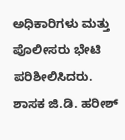ಅಧಿಕಾರಿಗಳು ಮತ್ತು ಪೊಲೀಸರು ಭೇಟಿ ಪರಿಶೀಲಿಸಿದರು. ಶಾಸಕ ಜಿ.ಡಿ. ಹರೀಶ್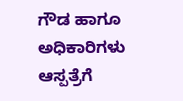ಗೌಡ ಹಾಗೂ ಅಧಿಕಾರಿಗಳು ಆಸ್ಪತ್ರೆಗೆ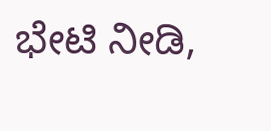ಭೇಟಿ ನೀಡಿ,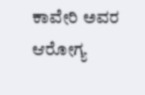ಕಾವೇರಿ ಅವರ ಆರೋಗ್ಯ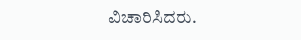ವಿಚಾರಿಸಿದರು.